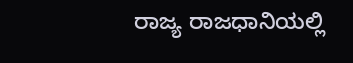ರಾಜ್ಯ ರಾಜಧಾನಿಯಲ್ಲಿ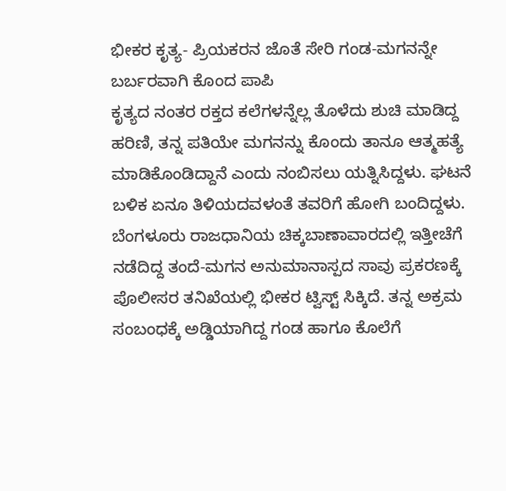ಭೀಕರ ಕೃತ್ಯ- ಪ್ರಿಯಕರನ ಜೊತೆ ಸೇರಿ ಗಂಡ-ಮಗನನ್ನೇ ಬರ್ಬರವಾಗಿ ಕೊಂದ ಪಾಪಿ
ಕೃತ್ಯದ ನಂತರ ರಕ್ತದ ಕಲೆಗಳನ್ನೆಲ್ಲ ತೊಳೆದು ಶುಚಿ ಮಾಡಿದ್ದ ಹರಿಣಿ, ತನ್ನ ಪತಿಯೇ ಮಗನನ್ನು ಕೊಂದು ತಾನೂ ಆತ್ಮಹತ್ಯೆ ಮಾಡಿಕೊಂಡಿದ್ದಾನೆ ಎಂದು ನಂಬಿಸಲು ಯತ್ನಿಸಿದ್ದಳು. ಘಟನೆ ಬಳಿಕ ಏನೂ ತಿಳಿಯದವಳಂತೆ ತವರಿಗೆ ಹೋಗಿ ಬಂದಿದ್ದಳು.
ಬೆಂಗಳೂರು ರಾಜಧಾನಿಯ ಚಿಕ್ಕಬಾಣಾವಾರದಲ್ಲಿ ಇತ್ತೀಚೆಗೆ ನಡೆದಿದ್ದ ತಂದೆ-ಮಗನ ಅನುಮಾನಾಸ್ಪದ ಸಾವು ಪ್ರಕರಣಕ್ಕೆ ಪೊಲೀಸರ ತನಿಖೆಯಲ್ಲಿ ಭೀಕರ ಟ್ವಿಸ್ಟ್ ಸಿಕ್ಕಿದೆ. ತನ್ನ ಅಕ್ರಮ ಸಂಬಂಧಕ್ಕೆ ಅಡ್ಡಿಯಾಗಿದ್ದ ಗಂಡ ಹಾಗೂ ಕೊಲೆಗೆ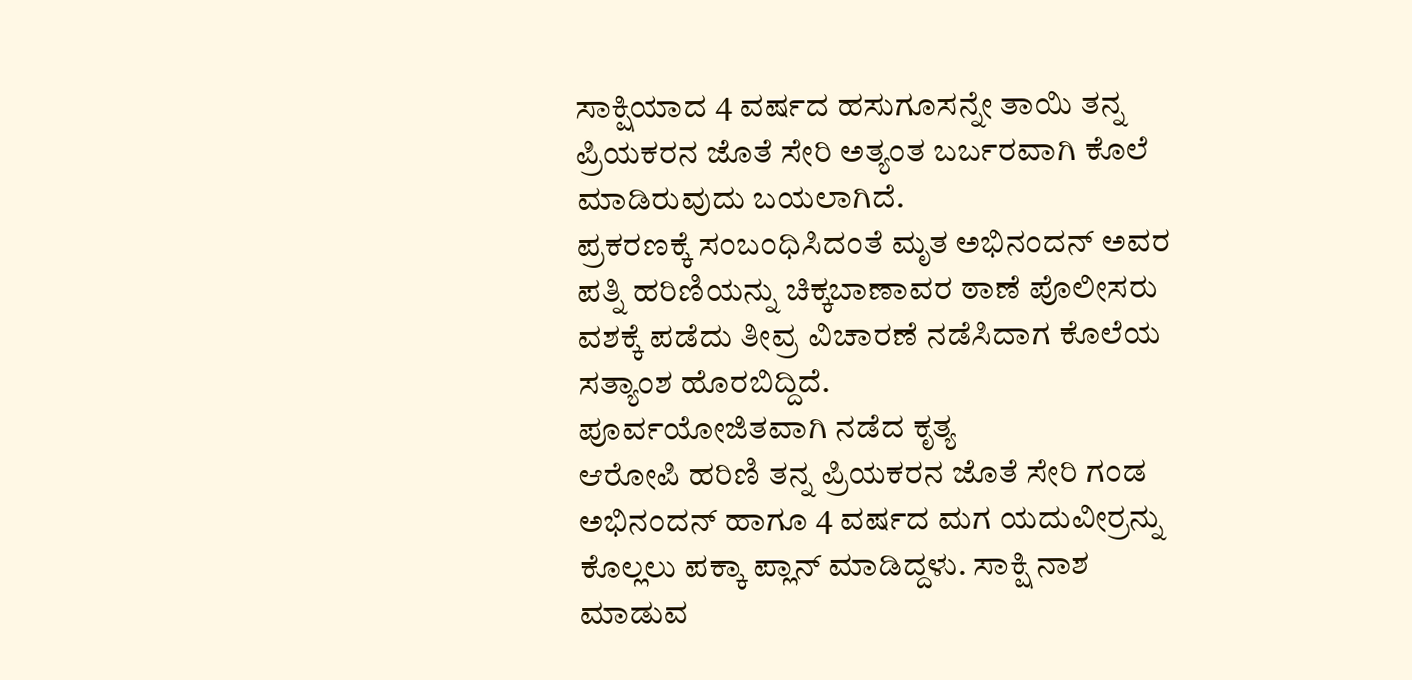ಸಾಕ್ಷಿಯಾದ 4 ವರ್ಷದ ಹಸುಗೂಸನ್ನೇ ತಾಯಿ ತನ್ನ ಪ್ರಿಯಕರನ ಜೊತೆ ಸೇರಿ ಅತ್ಯಂತ ಬರ್ಬರವಾಗಿ ಕೊಲೆ ಮಾಡಿರುವುದು ಬಯಲಾಗಿದೆ.
ಪ್ರಕರಣಕ್ಕೆ ಸಂಬಂಧಿಸಿದಂತೆ ಮೃತ ಅಭಿನಂದನ್ ಅವರ ಪತ್ನಿ ಹರಿಣಿಯನ್ನು ಚಿಕ್ಕಬಾಣಾವರ ಠಾಣೆ ಪೊಲೀಸರು ವಶಕ್ಕೆ ಪಡೆದು ತೀವ್ರ ವಿಚಾರಣೆ ನಡೆಸಿದಾಗ ಕೊಲೆಯ ಸತ್ಯಾಂಶ ಹೊರಬಿದ್ದಿದೆ.
ಪೂರ್ವಯೋಜಿತವಾಗಿ ನಡೆದ ಕೃತ್ಯ
ಆರೋಪಿ ಹರಿಣಿ ತನ್ನ ಪ್ರಿಯಕರನ ಜೊತೆ ಸೇರಿ ಗಂಡ ಅಭಿನಂದನ್ ಹಾಗೂ 4 ವರ್ಷದ ಮಗ ಯದುವೀರ್ರನ್ನು ಕೊಲ್ಲಲು ಪಕ್ಕಾ ಪ್ಲಾನ್ ಮಾಡಿದ್ದಳು. ಸಾಕ್ಷಿ ನಾಶ ಮಾಡುವ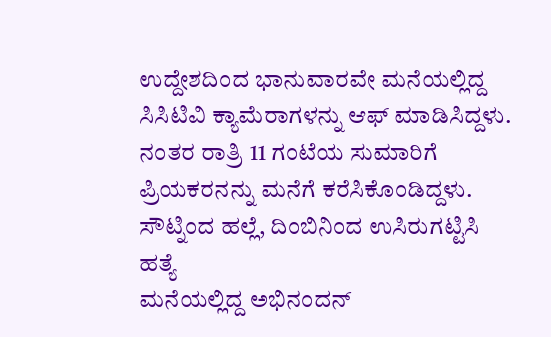ಉದ್ದೇಶದಿಂದ ಭಾನುವಾರವೇ ಮನೆಯಲ್ಲಿದ್ದ ಸಿಸಿಟಿವಿ ಕ್ಯಾಮೆರಾಗಳನ್ನು ಆಫ್ ಮಾಡಿಸಿದ್ದಳು. ನಂತರ ರಾತ್ರಿ 11 ಗಂಟೆಯ ಸುಮಾರಿಗೆ ಪ್ರಿಯಕರನನ್ನು ಮನೆಗೆ ಕರೆಸಿಕೊಂಡಿದ್ದಳು.
ಸೌಟ್ನಿಂದ ಹಲ್ಲೆ, ದಿಂಬಿನಿಂದ ಉಸಿರುಗಟ್ಟಿಸಿ ಹತ್ಯೆ
ಮನೆಯಲ್ಲಿದ್ದ ಅಭಿನಂದನ್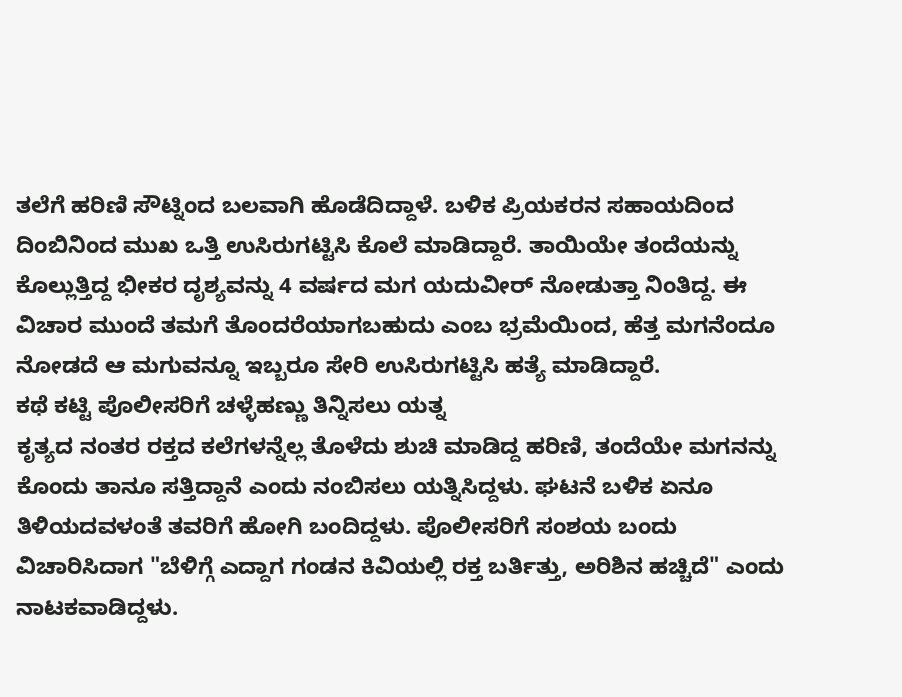ತಲೆಗೆ ಹರಿಣಿ ಸೌಟ್ನಿಂದ ಬಲವಾಗಿ ಹೊಡೆದಿದ್ದಾಳೆ. ಬಳಿಕ ಪ್ರಿಯಕರನ ಸಹಾಯದಿಂದ ದಿಂಬಿನಿಂದ ಮುಖ ಒತ್ತಿ ಉಸಿರುಗಟ್ಟಿಸಿ ಕೊಲೆ ಮಾಡಿದ್ದಾರೆ. ತಾಯಿಯೇ ತಂದೆಯನ್ನು ಕೊಲ್ಲುತ್ತಿದ್ದ ಭೀಕರ ದೃಶ್ಯವನ್ನು 4 ವರ್ಷದ ಮಗ ಯದುವೀರ್ ನೋಡುತ್ತಾ ನಿಂತಿದ್ದ. ಈ ವಿಚಾರ ಮುಂದೆ ತಮಗೆ ತೊಂದರೆಯಾಗಬಹುದು ಎಂಬ ಭ್ರಮೆಯಿಂದ, ಹೆತ್ತ ಮಗನೆಂದೂ ನೋಡದೆ ಆ ಮಗುವನ್ನೂ ಇಬ್ಬರೂ ಸೇರಿ ಉಸಿರುಗಟ್ಟಿಸಿ ಹತ್ಯೆ ಮಾಡಿದ್ದಾರೆ.
ಕಥೆ ಕಟ್ಟಿ ಪೊಲೀಸರಿಗೆ ಚಳ್ಳೆಹಣ್ಣು ತಿನ್ನಿಸಲು ಯತ್ನ
ಕೃತ್ಯದ ನಂತರ ರಕ್ತದ ಕಲೆಗಳನ್ನೆಲ್ಲ ತೊಳೆದು ಶುಚಿ ಮಾಡಿದ್ದ ಹರಿಣಿ, ತಂದೆಯೇ ಮಗನನ್ನು ಕೊಂದು ತಾನೂ ಸತ್ತಿದ್ದಾನೆ ಎಂದು ನಂಬಿಸಲು ಯತ್ನಿಸಿದ್ದಳು. ಘಟನೆ ಬಳಿಕ ಏನೂ ತಿಳಿಯದವಳಂತೆ ತವರಿಗೆ ಹೋಗಿ ಬಂದಿದ್ದಳು. ಪೊಲೀಸರಿಗೆ ಸಂಶಯ ಬಂದು ವಿಚಾರಿಸಿದಾಗ "ಬೆಳಿಗ್ಗೆ ಎದ್ದಾಗ ಗಂಡನ ಕಿವಿಯಲ್ಲಿ ರಕ್ತ ಬರ್ತಿತ್ತು, ಅರಿಶಿನ ಹಚ್ಚಿದೆ" ಎಂದು ನಾಟಕವಾಡಿದ್ದಳು.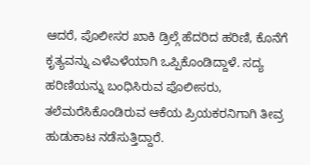ಆದರೆ, ಪೊಲೀಸರ ಖಾಕಿ ಡ್ರಿಲ್ಗೆ ಹೆದರಿದ ಹರಿಣಿ, ಕೊನೆಗೆ ಕೃತ್ಯವನ್ನು ಎಳೆಎಳೆಯಾಗಿ ಒಪ್ಪಿಕೊಂಡಿದ್ದಾಳೆ. ಸದ್ಯ ಹರಿಣಿಯನ್ನು ಬಂಧಿಸಿರುವ ಪೊಲೀಸರು, ತಲೆಮರೆಸಿಕೊಂಡಿರುವ ಆಕೆಯ ಪ್ರಿಯಕರನಿಗಾಗಿ ತೀವ್ರ ಹುಡುಕಾಟ ನಡೆಸುತ್ತಿದ್ದಾರೆ.